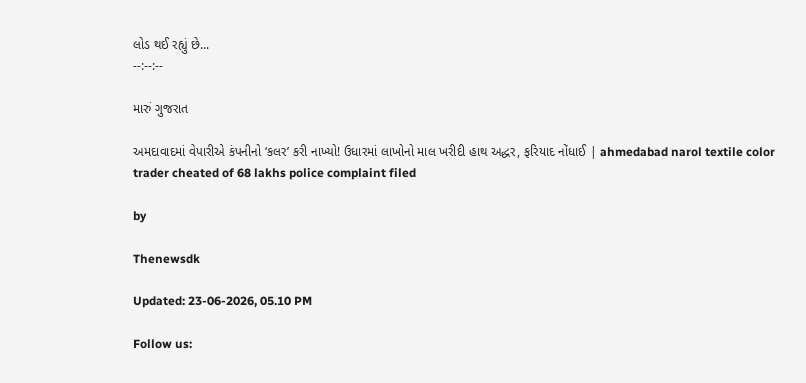લોડ થઈ રહ્યું છે...
--:--:--

મારું ગુજરાત

અમદાવાદમાં વેપારીએ કંપનીનો ‘કલર’ કરી નાખ્યો! ઉધારમાં લાખોનો માલ ખરીદી હાથ અદ્ધર, ફરિયાદ નોંધાઈ | ahmedabad narol textile color trader cheated of 68 lakhs police complaint filed

by

Thenewsdk

Updated: 23-06-2026, 05.10 PM

Follow us: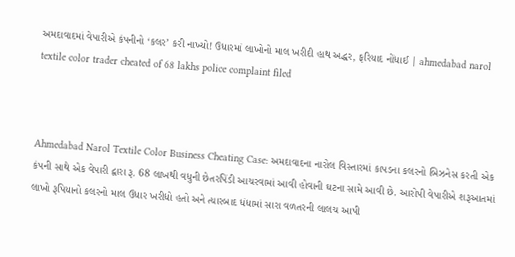અમદાવાદમાં વેપારીએ કંપનીનો ‘કલર’ કરી નાખ્યો! ઉધારમાં લાખોનો માલ ખરીદી હાથ અદ્ધર, ફરિયાદ નોંધાઈ | ahmedabad narol textile color trader cheated of 68 lakhs police complaint filed



Ahmedabad Narol Textile Color Business Cheating Case: અમદાવાદના નારોલ વિસ્તારમાં કાપડના કલરનો બિઝનેસ કરતી એક કંપની સાથે એક વેપારી દ્વારા રૂ. 68 લાખથી વધુની છેતરપિંડી આચરવામાં આવી હોવાની ઘટના સામે આવી છે. આરોપી વેપારીએ શરૂઆતમાં લાખો રૂપિયાનો કલરનો માલ ઉધાર ખરીદ્યો હતો અને ત્યારબાદ ધંધામાં સારા વળતરની લાલચ આપી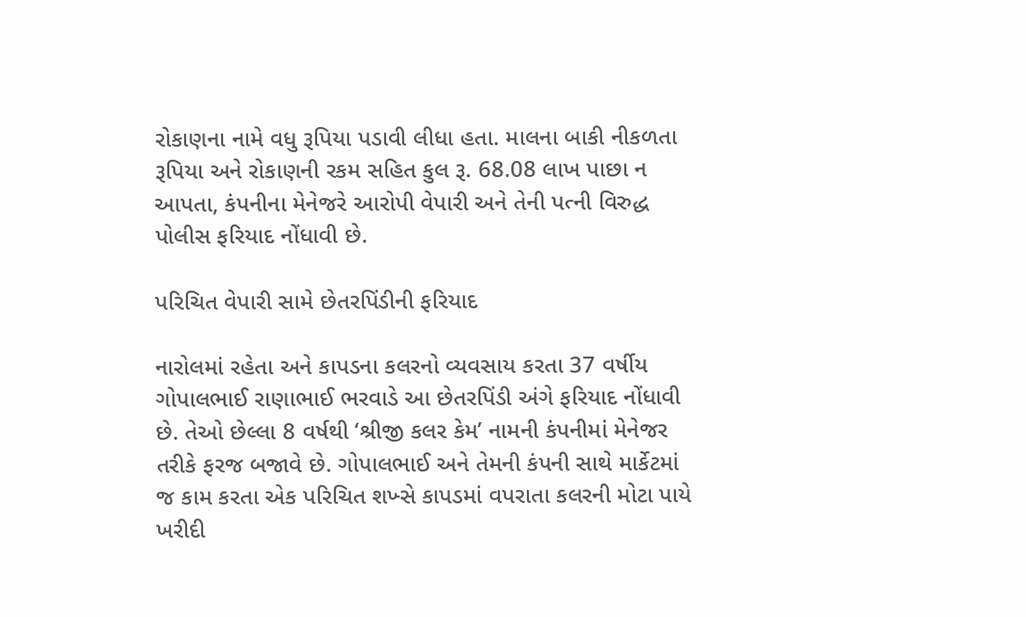રોકાણના નામે વધુ રૂપિયા પડાવી લીધા હતા. માલના બાકી નીકળતા રૂપિયા અને રોકાણની રકમ સહિત કુલ રૂ. 68.08 લાખ પાછા ન આપતા, કંપનીના મેનેજરે આરોપી વેપારી અને તેની પત્ની વિરુદ્ધ પોલીસ ફરિયાદ નોંધાવી છે.

પરિચિત વેપારી સામે છેતરપિંડીની ફરિયાદ

નારોલમાં રહેતા અને કાપડના કલરનો વ્યવસાય કરતા 37 વર્ષીય ગોપાલભાઈ રાણાભાઈ ભરવાડે આ છેતરપિંડી અંગે ફરિયાદ નોંધાવી છે. તેઓ છેલ્લા 8 વર્ષથી ‘શ્રીજી કલર કેમ’ નામની કંપનીમાં મેનેજર તરીકે ફરજ બજાવે છે. ગોપાલભાઈ અને તેમની કંપની સાથે માર્કેટમાં જ કામ કરતા એક પરિચિત શખ્સે કાપડમાં વપરાતા કલરની મોટા પાયે ખરીદી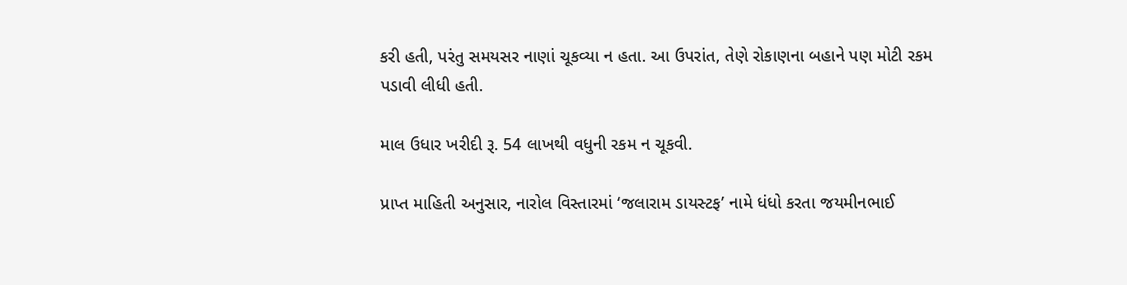કરી હતી, પરંતુ સમયસર નાણાં ચૂકવ્યા ન હતા. આ ઉપરાંત, તેણે રોકાણના બહાને પણ મોટી રકમ પડાવી લીધી હતી.

માલ ઉધાર ખરીદી રૂ. 54 લાખથી વધુની રકમ ન ચૂકવી.

પ્રાપ્ત માહિતી અનુસાર, નારોલ વિસ્તારમાં ‘જલારામ ડાયસ્ટફ’ નામે ધંધો કરતા જયમીનભાઈ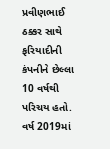પ્રવીણભાઈ ઠક્કર સાથે ફરિયાદીની કંપનીને છેલ્લા 10 વર્ષથી પરિચય હતો. વર્ષ 2019માં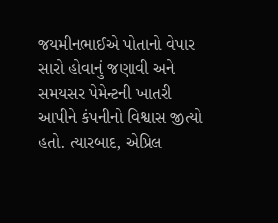જયમીનભાઈએ પોતાનો વેપાર સારો હોવાનું જણાવી અને સમયસર પેમેન્ટની ખાતરી આપીને કંપનીનો વિશ્વાસ જીત્યો હતો. ત્યારબાદ, એપ્રિલ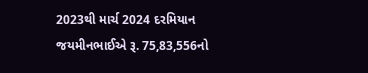2023થી માર્ચ 2024 દરમિયાન જયમીનભાઈએ રૂ. 75,83,556નો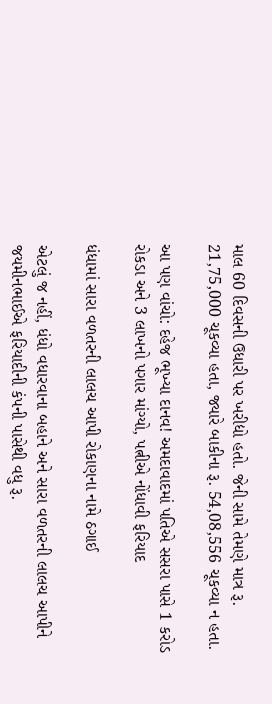માલ 60 દિવસની ઉધારી પર ખરીદ્યો હતો. જેની સામે તેમણે માત્ર રૂ. 21,75,000 ચૂકવ્યા હતા, જ્યારે બાકીના રૂ. 54,08,556 ચૂકવ્યા ન હતા.

આ પણ વાંચો: દહેજ ભૂખ્યા દાનવ! અમદાવાદમાં પતિએ સસરા પાસે 1 કરોડ રોકડા અને 3 લાખનો પગાર માંગ્યો, પત્નીએ નોંધાવી ફરિયાદ

ધંધામાં સારા વળતરની લાલચ આપી રોકાણના નામે ઠગાઈ

એટલું જ નહીં, ધંધો વધારવાના બહાને અને સારા વળતરની લાલચ આપીને જયમીનભાઈએ ફરિયાદીની કંપની પાસેથી વધુ રૂ.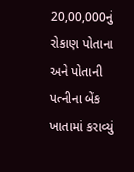20,00,000નું રોકાણ પોતાના અને પોતાની પત્નીના બેંક ખાતામાં કરાવ્યું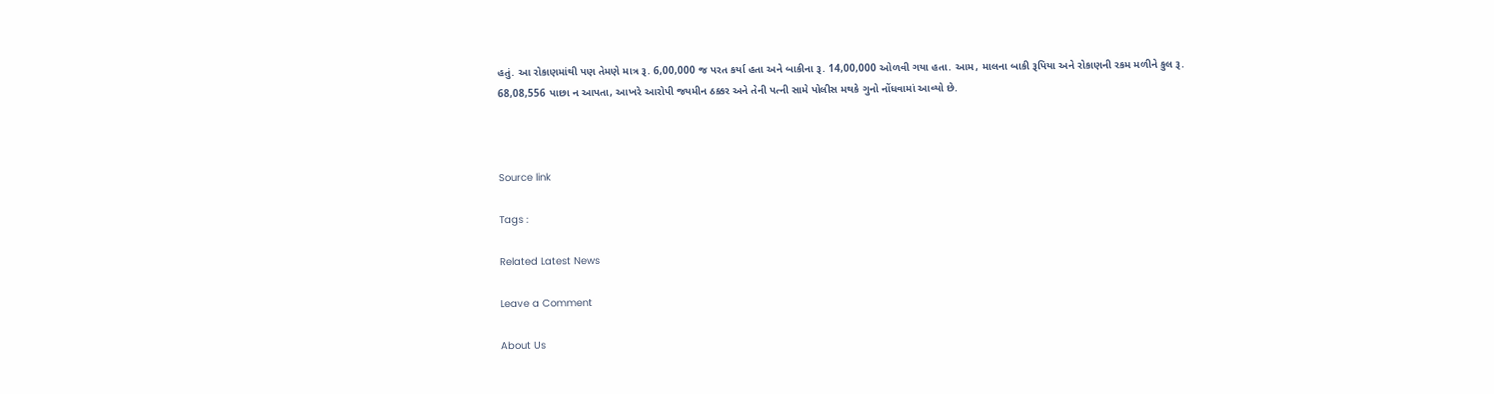હતું. આ રોકાણમાંથી પણ તેમણે માત્ર રૂ. 6,00,000 જ પરત કર્યા હતા અને બાકીના રૂ. 14,00,000 ઓળવી ગયા હતા. આમ, માલના બાકી રૂપિયા અને રોકાણની રકમ મળીને કુલ રૂ. 68,08,556 પાછા ન આપતા, આખરે આરોપી જયમીન ઠક્કર અને તેની પત્ની સામે પોલીસ મથકે ગુનો નોંધવામાં આવ્યો છે.



Source link

Tags :

Related Latest News

Leave a Comment

About Us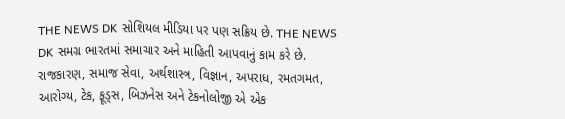THE NEWS DK સોશિયલ મીડિયા પર પણ સક્રિય છે. THE NEWS DK સમગ્ર ભારતમાં સમાચાર અને માહિતી આપવાનું કામ કરે છે. રાજકારણ, સમાજ સેવા, અર્થશાસ્ત્ર, વિજ્ઞાન, અપરાધ, રમતગમત, આરોગ્ય, ટેક, ફૂડ્સ, બિઝનેસ અને ટેકનોલોજી એ એક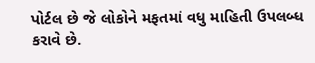પોર્ટલ છે જે લોકોને મફતમાં વધુ માહિતી ઉપલબ્ધ કરાવે છે.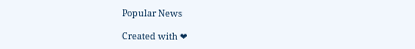Popular News

Created with ❤